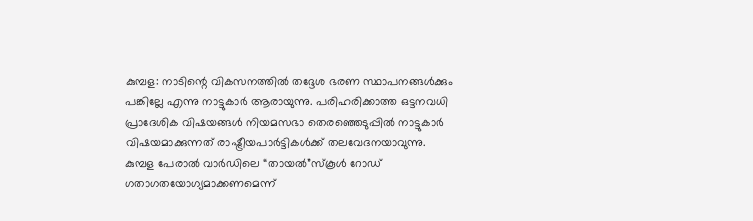കുമ്പള: നാടിന്റെ വികസനത്തിൽ തദ്ദേശ ഭരണ സ്ഥാപനങ്ങൾക്കും പങ്കില്ലേ എന്നു നാട്ടുകാർ ആരായുന്നു. പരിഹരിക്കാത്ത ഒട്ടനവധി പ്രാദേശിക വിഷയങ്ങൾ നിയമസഭാ തെരഞ്ഞെടുപ്പിൽ നാട്ടുകാർ വിഷയമാക്കുന്നത് രാഷ്ട്രീയപാർട്ടികൾക്ക് തലവേദനയാവുന്നു.
കുമ്പള പേരാൽ വാർഡിലെ “തായൽ”സ്കൂൾ റോഡ് ഗതാഗതയോഗ്യമാക്കണമെന്ന്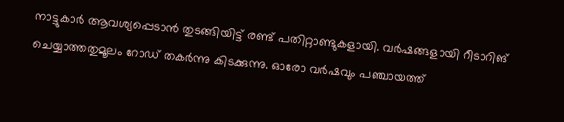നാട്ടുകാർ ആവശ്യപ്പെടാൻ തുടങ്ങിയിട്ട് രണ്ട് പതിറ്റാണ്ടുകളായി. വർഷങ്ങളായി റീടാറിങ് ചെയ്യാത്തതുമൂലം റോഡ് തകർന്നു കിടക്കുന്നു. ഓരോ വർഷവും പഞ്ചായത്ത്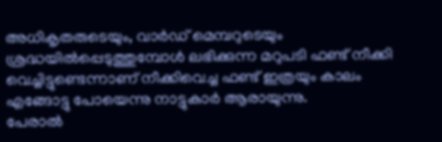അധികൃതരുടെയും, വാർഡ് മെമ്പറുടെയും ശ്രദ്ധയിൽപ്പെടുത്തുമ്പോൾ ലഭിക്കുന്ന മറുപടി ഫണ്ട് നീക്കി വെച്ചിട്ടുണ്ടെന്നാണ് നീക്കിവെച്ച ഫണ്ട് ഇത്രയും കാലം എങ്ങോട്ടു പോയെന്നു നാട്ടുകാർ ആരായുന്നു.
പേരാൽ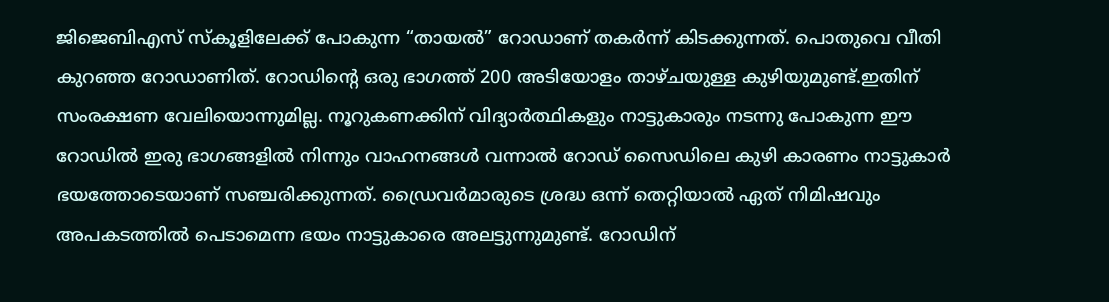ജിജെബിഎസ് സ്കൂളിലേക്ക് പോകുന്ന “തായൽ” റോഡാണ് തകർന്ന് കിടക്കുന്നത്. പൊതുവെ വീതി കുറഞ്ഞ റോഡാണിത്. റോഡിന്റെ ഒരു ഭാഗത്ത് 200 അടിയോളം താഴ്ചയുള്ള കുഴിയുമുണ്ട്.ഇതിന് സംരക്ഷണ വേലിയൊന്നുമില്ല. നൂറുകണക്കിന് വിദ്യാർത്ഥികളും നാട്ടുകാരും നടന്നു പോകുന്ന ഈ റോഡിൽ ഇരു ഭാഗങ്ങളിൽ നിന്നും വാഹനങ്ങൾ വന്നാൽ റോഡ് സൈഡിലെ കുഴി കാരണം നാട്ടുകാർ ഭയത്തോടെയാണ് സഞ്ചരിക്കുന്നത്. ഡ്രൈവർമാരുടെ ശ്രദ്ധ ഒന്ന് തെറ്റിയാൽ ഏത് നിമിഷവും അപകടത്തിൽ പെടാമെന്ന ഭയം നാട്ടുകാരെ അലട്ടുന്നുമുണ്ട്. റോഡിന്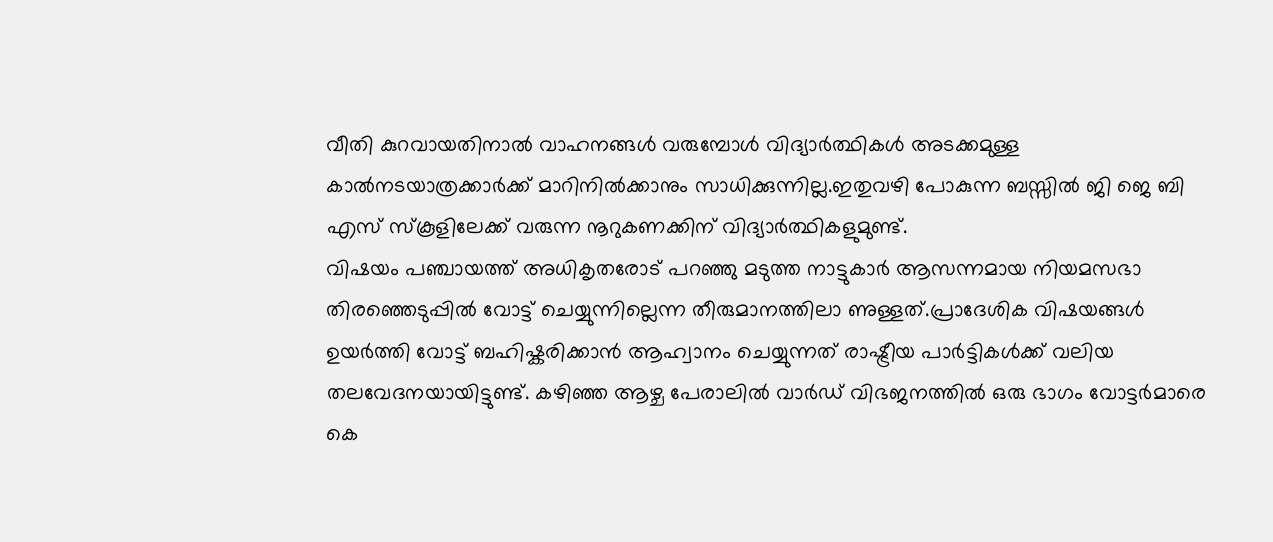വീതി കുറവായതിനാൽ വാഹനങ്ങൾ വരുമ്പോൾ വിദ്യാർത്ഥികൾ അടക്കമുള്ള കാൽനടയാത്രക്കാർക്ക് മാറിനിൽക്കാനും സാധിക്കുന്നില്ല.ഇതുവഴി പോകുന്ന ബസ്സിൽ ജി ജെ ബി എസ് സ്കൂളിലേക്ക് വരുന്ന നൂറുകണക്കിന് വിദ്യാർത്ഥികളുമുണ്ട്.
വിഷയം പഞ്ചായത്ത് അധികൃതരോട് പറഞ്ഞു മടുത്ത നാട്ടുകാർ ആസന്നമായ നിയമസഭാ തിരഞ്ഞെടുപ്പിൽ വോട്ട് ചെയ്യുന്നില്ലെന്ന തീരുമാനത്തിലാ ണുള്ളത്.പ്രാദേശിക വിഷയങ്ങൾ ഉയർത്തി വോട്ട് ബഹിഷ്കരിക്കാൻ ആഹ്വാനം ചെയ്യുന്നത് രാഷ്ട്രീയ പാർട്ടികൾക്ക് വലിയ തലവേദനയായിട്ടുണ്ട്. കഴിഞ്ഞ ആഴ്ച പേരാലിൽ വാർഡ് വിഭജനത്തിൽ ഒരു ഭാഗം വോട്ടർമാരെ കെ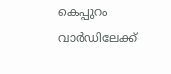കെപ്പുറം വാർഡിലേക്ക്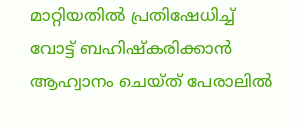മാറ്റിയതിൽ പ്രതിഷേധിച്ച് വോട്ട് ബഹിഷ്കരിക്കാൻ ആഹ്വാനം ചെയ്ത് പേരാലിൽ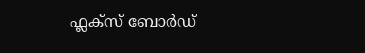ഫ്ലക്സ് ബോർഡ്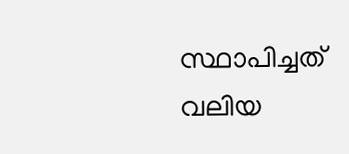സ്ഥാപിച്ചത് വലിയ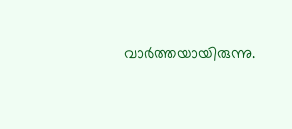വാർത്തയായിരുന്നു.